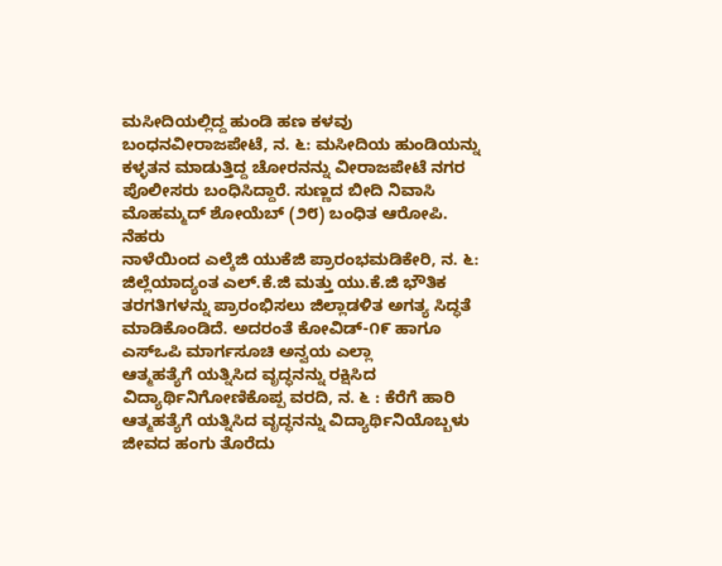ಮಸೀದಿಯಲ್ಲಿದ್ದ ಹುಂಡಿ ಹಣ ಕಳವು ಬಂಧನವೀರಾಜಪೇಟೆ, ನ. ೬: ಮಸೀದಿಯ ಹುಂಡಿಯನ್ನು ಕಳ್ಳತನ ಮಾಡುತ್ತಿದ್ದ ಚೋರನನ್ನು ವೀರಾಜಪೇಟೆ ನಗರ ಪೊಲೀಸರು ಬಂಧಿಸಿದ್ದಾರೆ. ಸುಣ್ಣದ ಬೀದಿ ನಿವಾಸಿ ಮೊಹಮ್ಮದ್ ಶೋಯೆಬ್ (೨೮) ಬಂಧಿತ ಆರೋಪಿ. ನೆಹರು
ನಾಳೆಯಿಂದ ಎಲ್ಕೆಜಿ ಯುಕೆಜಿ ಪ್ರಾರಂಭಮಡಿಕೇರಿ, ನ. ೬: ಜಿಲ್ಲೆಯಾದ್ಯಂತ ಎಲ್.ಕೆ.ಜಿ ಮತ್ತು ಯು.ಕೆ.ಜಿ ಭೌತಿಕ ತರಗತಿಗಳನ್ನು ಪ್ರಾರಂಭಿಸಲು ಜಿಲ್ಲಾಡಳಿತ ಅಗತ್ಯ ಸಿದ್ಧತೆ ಮಾಡಿಕೊಂಡಿದೆ. ಅದರಂತೆ ಕೋವಿಡ್-೧೯ ಹಾಗೂ ಎಸ್‌ಒಪಿ ಮಾರ್ಗಸೂಚಿ ಅನ್ವಯ ಎಲ್ಲಾ
ಆತ್ಮಹತ್ಯೆಗೆ ಯತ್ನಿಸಿದ ವೃದ್ಧನನ್ನು ರಕ್ಷಿಸಿದ ವಿದ್ಯಾರ್ಥಿನಿಗೋಣಿಕೊಪ್ಪ ವರದಿ, ನ. ೬ : ಕೆರೆಗೆ ಹಾರಿ ಆತ್ಮಹತ್ಯೆಗೆ ಯತ್ನಿಸಿದ ವೃದ್ಧನನ್ನು ವಿದ್ಯಾರ್ಥಿನಿಯೊಬ್ಬಳು ಜೀವದ ಹಂಗು ತೊರೆದು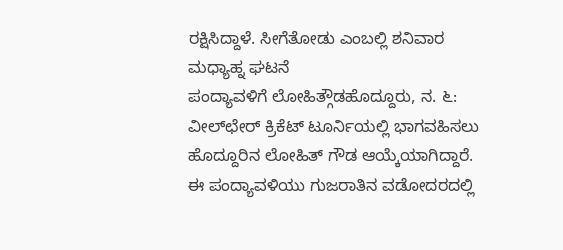ರಕ್ಷಿಸಿದ್ದಾಳೆ. ಸೀಗೆತೋಡು ಎಂಬಲ್ಲಿ ಶನಿವಾರ ಮಧ್ಯಾಹ್ನ ಘಟನೆ
ಪಂದ್ಯಾವಳಿಗೆ ಲೋಹಿತ್ಗೌಡಹೊದ್ದೂರು, ನ. ೬: ವೀಲ್‌ಛೇರ್ ಕ್ರಿಕೆಟ್ ಟೂರ್ನಿಯಲ್ಲಿ ಭಾಗವಹಿಸಲು ಹೊದ್ದೂರಿನ ಲೋಹಿತ್ ಗೌಡ ಆಯ್ಕೆಯಾಗಿದ್ದಾರೆ. ಈ ಪಂದ್ಯಾವಳಿಯು ಗುಜರಾತಿನ ವಡೋದರದಲ್ಲಿ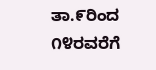ತಾ.೯ರಿಂದ ೧೪ರವರೆಗೆ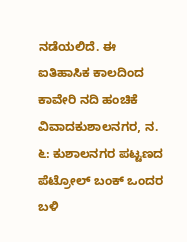ನಡೆಯಲಿದೆ. ಈ
ಐತಿಹಾಸಿಕ ಕಾಲದಿಂದ ಕಾವೇರಿ ನದಿ ಹಂಚಿಕೆ ವಿವಾದಕುಶಾಲನಗರ, ನ. ೬: ಕುಶಾಲನಗರ ಪಟ್ಟಣದ ಪೆಟ್ರೋಲ್ ಬಂಕ್ ಒಂದರ ಬಳಿ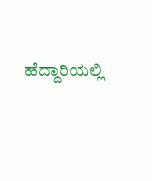ಹೆದ್ದಾರಿಯಲ್ಲಿ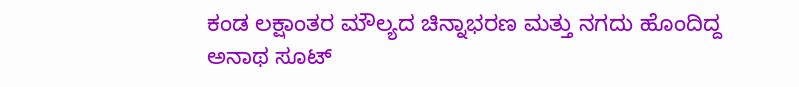ಕಂಡ ಲಕ್ಷಾಂತರ ಮೌಲ್ಯದ ಚಿನ್ನಾಭರಣ ಮತ್ತು ನಗದು ಹೊಂದಿದ್ದ ಅನಾಥ ಸೂಟ್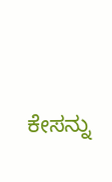ಕೇಸನ್ನು